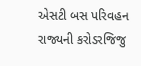એસટી બસ પરિવહન રાજ્યની કરોડરજિજુ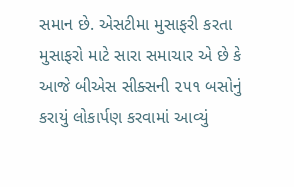સમાન છે. એસટીમા મુસાફરી કરતા મુસાફરો માટે સારા સમાચાર એ છે કે આજે બીએસ સીક્સની ૨૫૧ બસોનું કરાયું લોકાર્પણ કરવામાં આવ્યું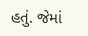હતું. જેમાં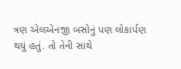ત્રણ એલએનજી બસોનું પણ લોકાર્પણ થયું હતું. તો તેની સાથે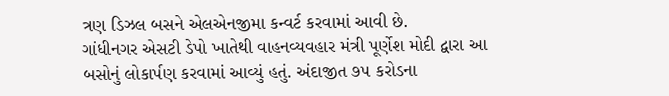ત્રણ ડિઝલ બસને એલએનજીમા કન્વર્ટ કરવામાં આવી છે.
ગાંધીનગર એસટી ડેપો ખાતેથી વાહનવ્યવહાર મંત્રી પૂર્ણેશ મોદી દ્વારા આ બસોનું લોકાર્પણ કરવામાં આવ્યું હતું. અંદાજીત ૭૫ કરોડના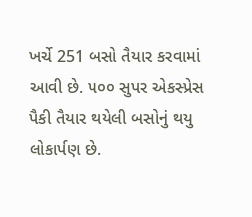ખર્ચે 251 બસો તૈયાર કરવામાં આવી છે. ૫૦૦ સુપર એકસ્પ્રેસ પૈકી તૈયાર થયેલી બસોનું થયુ લોકાર્પણ છે.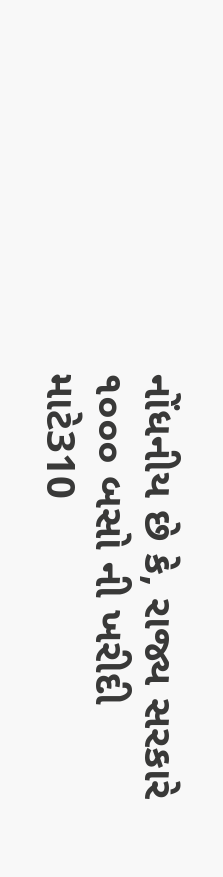નોંધનીય છે કે, રાજ્ય સરકારે ૧૦૦૦ બસો ની ખરીદી માટે310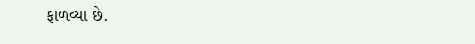ફાળવ્યા છે.